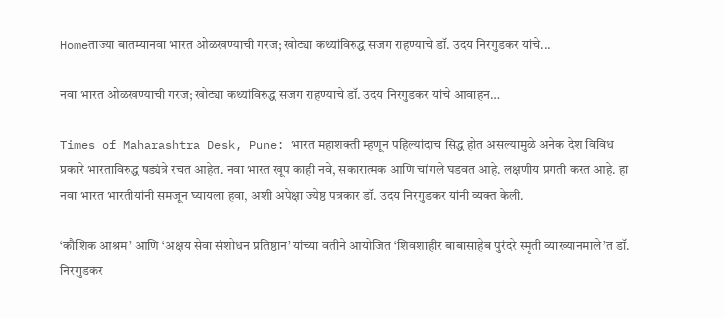Homeताज्या बातम्यानवा भारत ओळखण्याची गरज; खोट्या कथ्यांविरुद्ध सजग राहण्याचे डॉ. उदय निरगुडकर यांचे...

नवा भारत ओळखण्याची गरज; खोट्या कथ्यांविरुद्ध सजग राहण्याचे डॉ. उदय निरगुडकर यांचे आवाहन…

Times of Maharashtra Desk, Pune: भारत महाशक्ती म्हणून पहिल्यांदाच सिद्ध होत असल्यामुळे अनेक देश विविध प्रकारे भारताविरुद्ध षड्यंत्रे रचत आहेत. नवा भारत खूप काही नवे, सकारात्मक आणि चांगले घडवत आहे. लक्षणीय प्रगती करत आहे. हा नवा भारत भारतीयांनी समजून घ्यायला हवा, अशी अपेक्षा ज्येष्ठ पत्रकार डॉ. उदय निरगुडकर यांनी व्यक्त केली.

‘कौशिक आश्रम’ आणि ‘अक्षय सेवा संशोधन प्रतिष्ठान’ यांच्या वतीने आयोजित ‘शिवशाहीर बाबासाहेब पुरंदरे स्मृती व्याख्यानमाले’त डॉ. निरगुडकर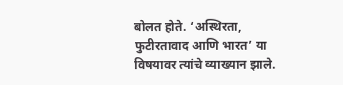बोलत होते. ‘अस्थिरता, फुटीरतावाद आणि भारत’ या विषयावर त्यांचे व्याख्यान झाले.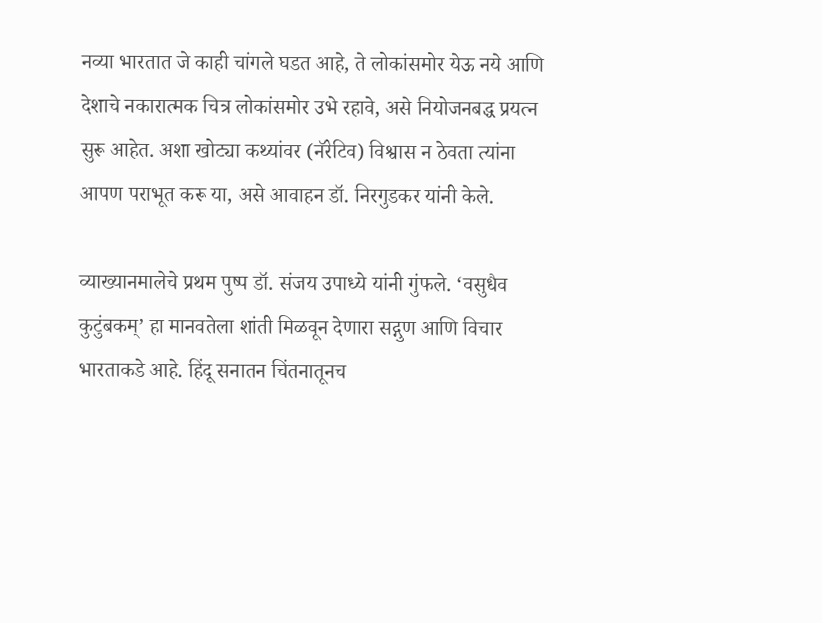नव्या भारतात जे काही चांगले घडत आहे, ते लोकांसमोर येऊ नये आणि देशाचे नकारात्मक चित्र लोकांसमोर उभे रहावे, असे नियोजनबद्ध प्रयत्न सुरू आहेत. अशा खोट्या कथ्यांवर (नॅरेटिव) विश्वास न ठेवता त्यांना आपण पराभूत करू या, असे आवाहन डॉ. निरगुडकर यांनी केले.

व्याख्यानमालेचे प्रथम पुष्प डॉ. संजय उपाध्ये यांनी गुंफले. ‘वसुधैव कुटुंबकम्’ हा मानवतेला शांती मिळवून देणारा सद्गुण आणि विचार भारताकडे आहे. हिंदू सनातन चिंतनातूनच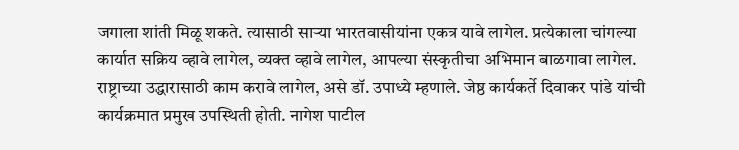जगाला शांती मिळू शकते. त्यासाठी साऱ्या भारतवासीयांना एकत्र यावे लागेल. प्रत्येकाला चांगल्या कार्यात सक्रिय व्हावे लागेल, व्यक्त व्हावे लागेल, आपल्या संस्कृतीचा अभिमान बाळगावा लागेल. राष्ट्राच्या उद्धारासाठी काम करावे लागेल, असे डॉ. उपाध्ये म्हणाले. जेष्ठ कार्यकर्ते दिवाकर पांडे यांची कार्यक्रमात प्रमुख उपस्थिती होती. नागेश पाटील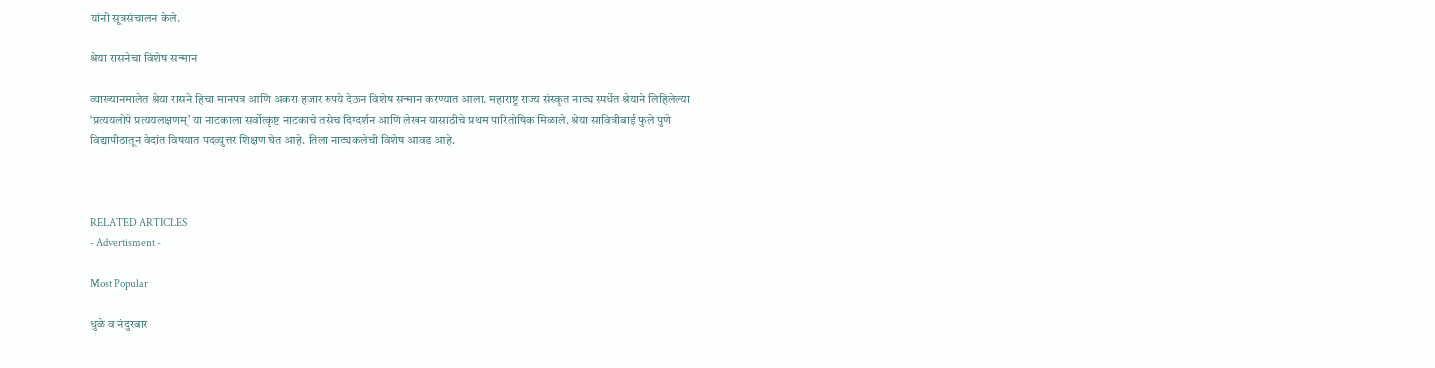यांनी सूत्रसंचालन केले.

श्रेया रासनेचा विशेष सन्मान

व्याख्यानमालेत श्रेया रासने हिचा मानपत्र आणि अकरा हजार रुपये देऊन विशेष सन्मान करण्यात आला. महाराष्ट्र राज्य संस्कृत नाट्य स्पर्धेत श्रेयाने लिहिलेल्या ‘प्रत्ययलोपे प्रत्ययलक्षणम्’ या नाटकाला सर्वोत्कृष्ट नाटकाचे तसेच दिग्दर्शन आणि लेखन यासाठीचे प्रथम पारितोषिक मिळाले. श्रेया सावित्रीबाई फुले पुणे विद्यापीठातून वेदांत विषयात पदव्युत्तर शिक्षण घेत आहे. तिला नाट्यकलेची विशेष आवड आहे.



RELATED ARTICLES
- Advertisment -

Most Popular

धुळे व नंदुरबार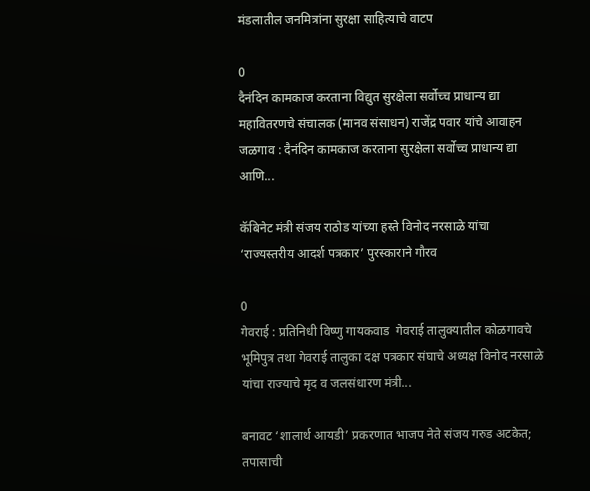मंडलातील जनमित्रांना सुरक्षा साहित्याचे वाटप

0
दैनंदिन कामकाज करताना विद्युत सुरक्षेला सर्वोच्च प्राधान्य द्या महावितरणचे संचालक (मानव संसाधन) राजेंद्र पवार यांचे आवाहन जळगाव : दैनंदिन कामकाज करताना सुरक्षेला सर्वोच्च प्राधान्य द्या आणि...

कॅबिनेट मंत्री संजय राठोड यांच्या हस्ते विनोद नरसाळे यांचा ‘राज्यस्तरीय आदर्श पत्रकार’ पुरस्काराने गौरव

0
गेवराई : प्रतिनिधी विष्णु गायकवाड  गेवराई तालुक्यातील कोळगावचे भूमिपुत्र तथा गेवराई तालुका दक्ष पत्रकार संघाचे अध्यक्ष विनोद नरसाळे यांचा राज्याचे मृद व जलसंधारण मंत्री...

बनावट ‘शालार्थ आयडी’ प्रकरणात भाजप नेते संजय गरुड अटकेत; तपासाची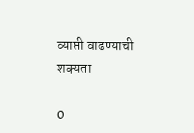व्याप्ती वाढण्याची शक्यता

0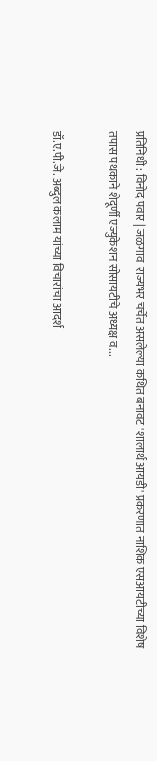प्रतिनिधी : विनोद पवार | जळगाव  राज्यभर चर्चेत असलेल्या कथित बनावट 'शालार्थ आयडी' प्रकरणात नाशिक एसआयटीच्या विशेष तपास पथकाने शेदूर्णी एज्युकेशन सोसायटीचे अध्यक्ष व...

डॉ.ए.पी.जे. अब्दुल कलाम यांच्या विचारांचा आदर्श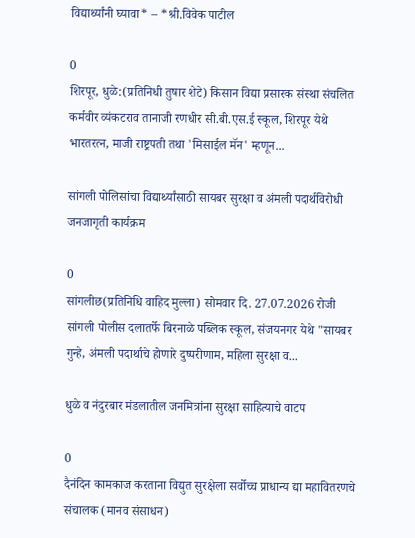विद्यार्थ्यांनी घ्यावा* – *श्री.विवेक पाटील

0
शिरपूर, धुळे:(प्रतिनिधी तुषार शेटे) किसान विद्या प्रसारक संस्था संचलित कर्मवीर व्यंकटराव तानाजी रणधीर सी.बी.एस.ई स्कूल, शिरपूर येथे भारतरत्न, माजी राष्ट्रपती तथा 'मिसाईल मॅन' म्हणून...

सांगली पोलिसांचा विद्यार्थ्यांसाठी सायबर सुरक्षा व अंमली पदार्थविरोधी जनजागृती कार्यक्रम

0
सांगलीछ(प्रतिनिधि वाहिद मुल्ला) सोमवार दि. 27.07.2026 रोजी सांगली पोलीस दलातर्फे बिरनाळे पब्लिक स्कूल, संजयनगर येथे "सायबर गुन्हे, अंमली पदार्थाचे होणारे दुष्परीणाम, महिला सुरक्षा व...

धुळे व नंदुरबार मंडलातील जनमित्रांना सुरक्षा साहित्याचे वाटप

0
दैनंदिन कामकाज करताना विद्युत सुरक्षेला सर्वोच्च प्राधान्य द्या महावितरणचे संचालक (मानव संसाधन)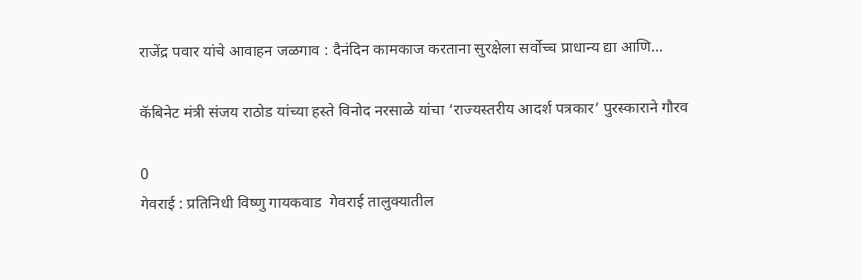राजेंद्र पवार यांचे आवाहन जळगाव : दैनंदिन कामकाज करताना सुरक्षेला सर्वोच्च प्राधान्य द्या आणि...

कॅबिनेट मंत्री संजय राठोड यांच्या हस्ते विनोद नरसाळे यांचा ‘राज्यस्तरीय आदर्श पत्रकार’ पुरस्काराने गौरव

0
गेवराई : प्रतिनिधी विष्णु गायकवाड  गेवराई तालुक्यातील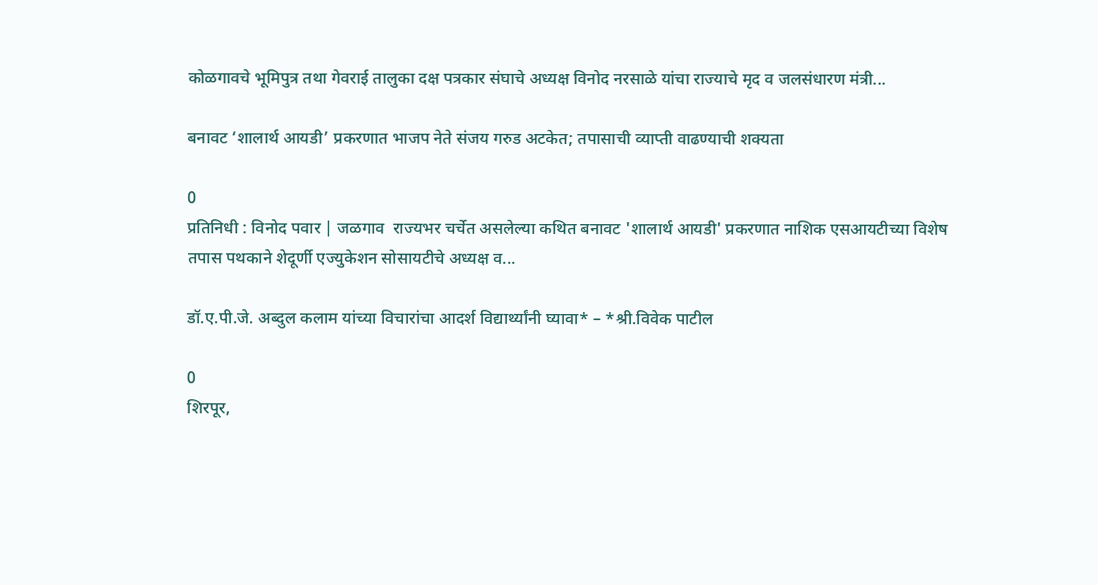कोळगावचे भूमिपुत्र तथा गेवराई तालुका दक्ष पत्रकार संघाचे अध्यक्ष विनोद नरसाळे यांचा राज्याचे मृद व जलसंधारण मंत्री...

बनावट ‘शालार्थ आयडी’ प्रकरणात भाजप नेते संजय गरुड अटकेत; तपासाची व्याप्ती वाढण्याची शक्यता

0
प्रतिनिधी : विनोद पवार | जळगाव  राज्यभर चर्चेत असलेल्या कथित बनावट 'शालार्थ आयडी' प्रकरणात नाशिक एसआयटीच्या विशेष तपास पथकाने शेदूर्णी एज्युकेशन सोसायटीचे अध्यक्ष व...

डॉ.ए.पी.जे. अब्दुल कलाम यांच्या विचारांचा आदर्श विद्यार्थ्यांनी घ्यावा* – *श्री.विवेक पाटील

0
शिरपूर,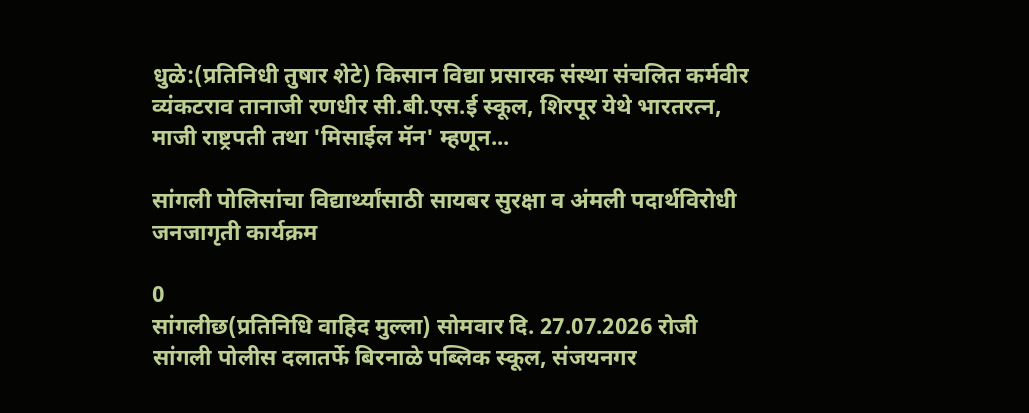धुळे:(प्रतिनिधी तुषार शेटे) किसान विद्या प्रसारक संस्था संचलित कर्मवीर व्यंकटराव तानाजी रणधीर सी.बी.एस.ई स्कूल, शिरपूर येथे भारतरत्न, माजी राष्ट्रपती तथा 'मिसाईल मॅन' म्हणून...

सांगली पोलिसांचा विद्यार्थ्यांसाठी सायबर सुरक्षा व अंमली पदार्थविरोधी जनजागृती कार्यक्रम

0
सांगलीछ(प्रतिनिधि वाहिद मुल्ला) सोमवार दि. 27.07.2026 रोजी सांगली पोलीस दलातर्फे बिरनाळे पब्लिक स्कूल, संजयनगर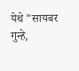येथे "सायबर गुन्हे,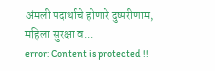अंमली पदार्थाचे होणारे दुष्परीणाम, महिला सुरक्षा व...
error: Content is protected !!